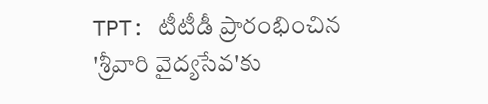TPT: టీటీడీ ప్రారంభించిన 'శ్రీవారి వైద్యసేవ'కు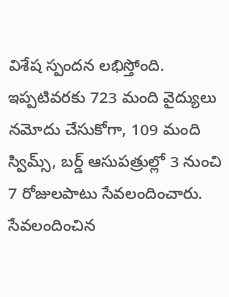విశేష స్పందన లభిస్తోంది. ఇప్పటివరకు 723 మంది వైద్యులు నమోదు చేసుకోగా, 109 మంది స్విమ్స్, బర్డ్ ఆసుపత్రుల్లో 3 నుంచి 7 రోజులపాటు సేవలందించారు. సేవలందించిన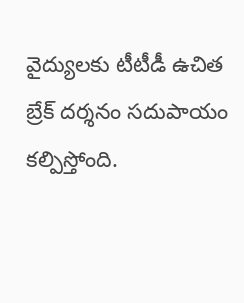వైద్యులకు టీటీడీ ఉచిత బ్రేక్ దర్శనం సదుపాయం కల్పిస్తోంది.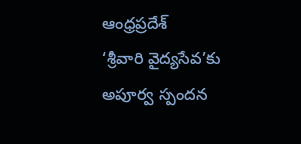ఆంధ్రప్రదేశ్
‘శ్రీవారి వైద్యసేవ’కు అపూర్వ స్పందన